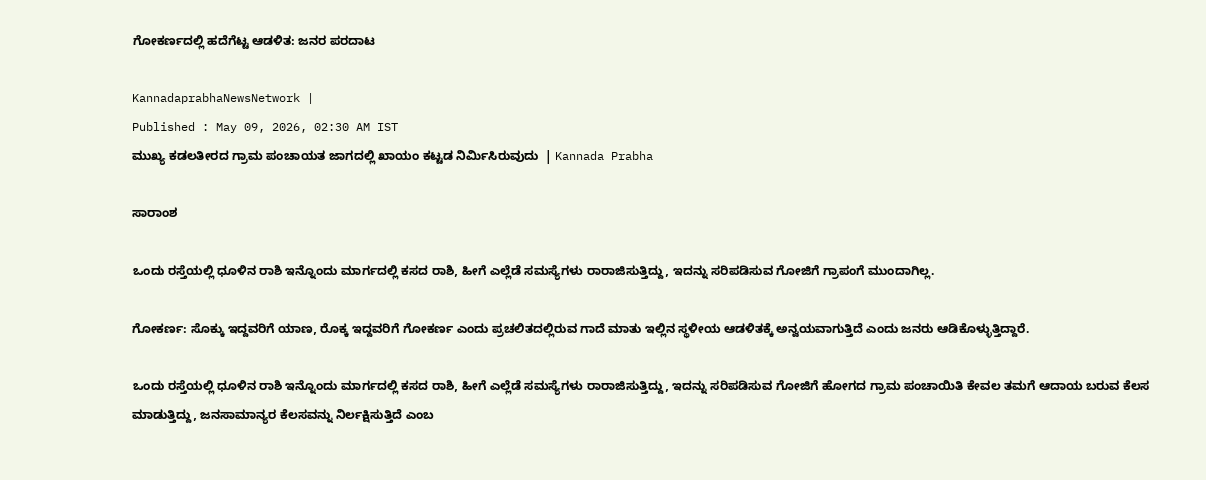ಗೋಕರ್ಣದಲ್ಲಿ ಹದೆಗೆಟ್ಟ ಆಡಳಿತ: ಜನರ ಪರದಾಟ

KannadaprabhaNewsNetwork |
Published : May 09, 2026, 02:30 AM IST
ಮುಖ್ಯ ಕಡಲತೀರದ ಗ್ರಾಮ ಪಂಚಾಯತ ಜಾಗದಲ್ಲಿ ಖಾಯಂ ಕಟ್ಟಡ ನಿರ್ಮಿಸಿರುವುದು  | Kannada Prabha

ಸಾರಾಂಶ

ಒಂದು ರಸ್ತೆಯಲ್ಲಿ ಧೂಳಿನ ರಾಶಿ ಇನ್ನೊಂದು ಮಾರ್ಗದಲ್ಲಿ ಕಸದ ರಾಶಿ, ಹೀಗೆ ಎಲ್ಲೆಡೆ ಸಮಸ್ಯೆಗಳು ರಾರಾಜಿಸುತ್ತಿದ್ದು, ಇದನ್ನು ಸರಿಪಡಿಸುವ ಗೋಜಿಗೆ ಗ್ರಾಪಂಗೆ ಮುಂದಾಗಿಲ್ಲ.

ಗೋಕರ್ಣ: ಸೊಕ್ಕು ಇದ್ದವರಿಗೆ ಯಾಣ, ರೊಕ್ಕ ಇದ್ದವರಿಗೆ ಗೋಕರ್ಣ ಎಂದು ಪ್ರಚಲಿತದಲ್ಲಿರುವ ಗಾದೆ ಮಾತು ಇಲ್ಲಿನ ಸ್ಥಳೀಯ ಆಡಳಿತಕ್ಕೆ ಅನ್ವಯವಾಗುತ್ತಿದೆ ಎಂದು ಜನರು ಆಡಿಕೊಳ್ಳುತ್ತಿದ್ದಾರೆ.

ಒಂದು ರಸ್ತೆಯಲ್ಲಿ ಧೂಳಿನ ರಾಶಿ ಇನ್ನೊಂದು ಮಾರ್ಗದಲ್ಲಿ ಕಸದ ರಾಶಿ, ಹೀಗೆ ಎಲ್ಲೆಡೆ ಸಮಸ್ಯೆಗಳು ರಾರಾಜಿಸುತ್ತಿದ್ದು, ಇದನ್ನು ಸರಿಪಡಿಸುವ ಗೋಜಿಗೆ ಹೋಗದ ಗ್ರಾಮ ಪಂಚಾಯಿತಿ ಕೇವಲ ತಮಗೆ ಆದಾಯ ಬರುವ ಕೆಲಸ ಮಾಡುತ್ತಿದ್ದು, ಜನಸಾಮಾನ್ಯರ ಕೆಲಸವನ್ನು ನಿರ್ಲಕ್ಷಿಸುತ್ತಿದೆ ಎಂಬ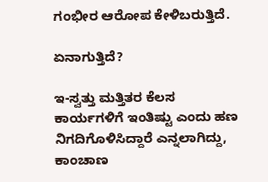ಗಂಭೀರ ಆರೋಪ ಕೇಳಿಬರುತ್ತಿದೆ.

ಏನಾಗುತ್ತಿದೆ?

ಇ-ಸ್ವತ್ತು ಮತ್ತಿತರ ಕೆಲಸ ಕಾರ್ಯಗಳಿಗೆ ಇಂತಿಷ್ಟು ಎಂದು ಹಣ ನಿಗದಿಗೊಳಿಸಿದ್ದಾರೆ ಎನ್ನಲಾಗಿದ್ದು, ಕಾಂಚಾಣ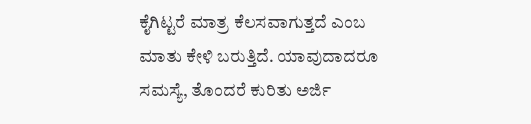ಕೈಗಿಟ್ಟರೆ ಮಾತ್ರ ಕೆಲಸವಾಗುತ್ತದೆ ಎಂಬ ಮಾತು ಕೇಳಿ ಬರುತ್ತಿದೆ. ಯಾವುದಾದರೂ ಸಮಸ್ಯೆ, ತೊಂದರೆ ಕುರಿತು ಅರ್ಜಿ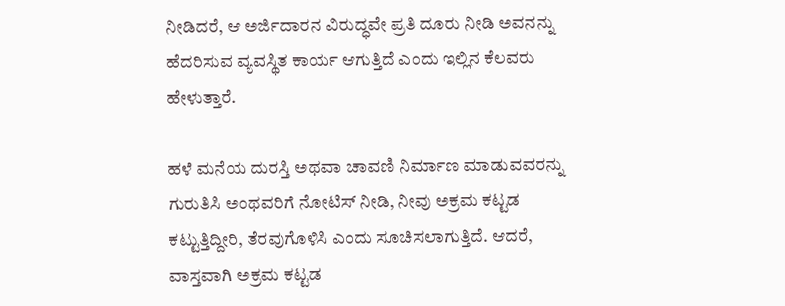ನೀಡಿದರೆ, ಆ ಅರ್ಜಿದಾರನ ವಿರುದ್ಧವೇ ಪ್ರತಿ ದೂರು ನೀಡಿ ಅವನನ್ನು ಹೆದರಿಸುವ ವ್ಯವಸ್ಥಿತ ಕಾರ್ಯ ಆಗುತ್ತಿದೆ ಎಂದು ಇಲ್ಲಿನ ಕೆಲವರು ಹೇಳುತ್ತಾರೆ.

ಹಳೆ ಮನೆಯ ದುರಸ್ತಿ ಅಥವಾ ಚಾವಣಿ ನಿರ್ಮಾಣ ಮಾಡುವವರನ್ನು ಗುರುತಿಸಿ ಅಂಥವರಿಗೆ ನೋಟಿಸ್ ನೀಡಿ, ನೀವು ಅಕ್ರಮ ಕಟ್ಟಡ ಕಟ್ಟುತ್ತಿದ್ದೀರಿ, ತೆರವುಗೊಳಿಸಿ ಎಂದು ಸೂಚಿಸಲಾಗುತ್ತಿದೆ. ಆದರೆ, ವಾಸ್ತವಾಗಿ ಅಕ್ರಮ ಕಟ್ಟಡ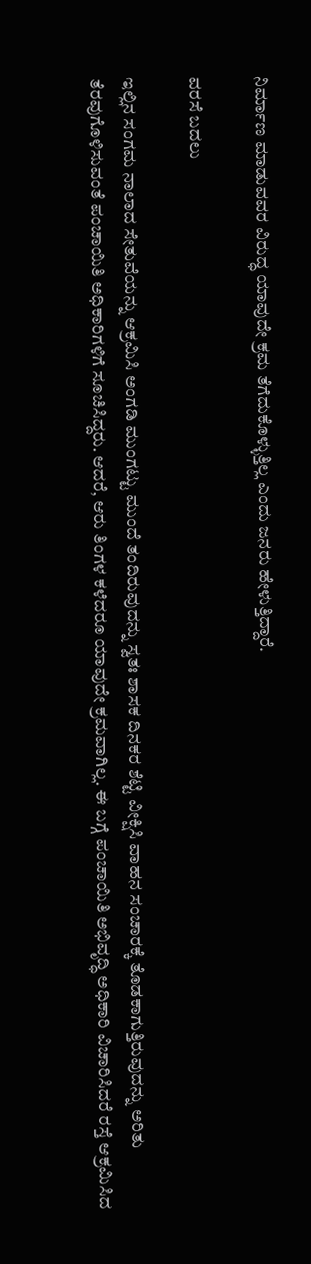ನಿರ್ಮಾಣ ಮಾಡುವವರ ವಿರುದ್ಧ ಯಾವುದೇ ಕ್ರಮ ತೆಗೆದುಕೊಳ್ಳುತ್ತಿಲ್ಲ ಎಂದು ಜನರು ಹೇಳುತ್ತಿದ್ದಾರೆ.

ವರಸೆ ಬದಲು

ಇಲ್ಲಿನ ಸಂಗಮ ನಾಲಾದ ಸೇತುವೆಯನ್ನು ಆಕ್ರಮಿಸಿ ಅಂಗಡಿ ಮುಂಗಟ್ಟು ಮುಂದೆ ತಂದಿರುವುದನ್ನು ಸ್ವತಃ ಶಾಸಕ ದಿನಕರ ಶೆಟ್ಟಿ ವೀಕ್ಷಿಸಿ ವಾಹನ ಸಂಚಾರಕ್ಕೆ ತೊಡಕಾಗುತ್ತಿರುವುದನ್ನು ಅರಿತು ತೆರವುಗೊಳಿಸುವಂತೆ ಪಂಚಾಯಿತಿ ಅಧಿಕಾರಿಗಳಿಗೆ ಸೂಚಿಸಿದ್ದರು. ಆದರೆ, ಆರು ತಿಂಗಳ ಕಳೆದರೂ ಯಾವುದೇ ಕ್ರಮವಾಗಿಲ್ಲ. ಈ ಬಗ್ಗೆ ಪಂಚಾಯಿತಿ ಅಭಿವೃದ್ಧಿ ಅಧಿಕಾರಿ ವಿಚಾರಿಸಿದರೆ ರಸ್ತೆ ಆಕ್ರಮಿಸಿದ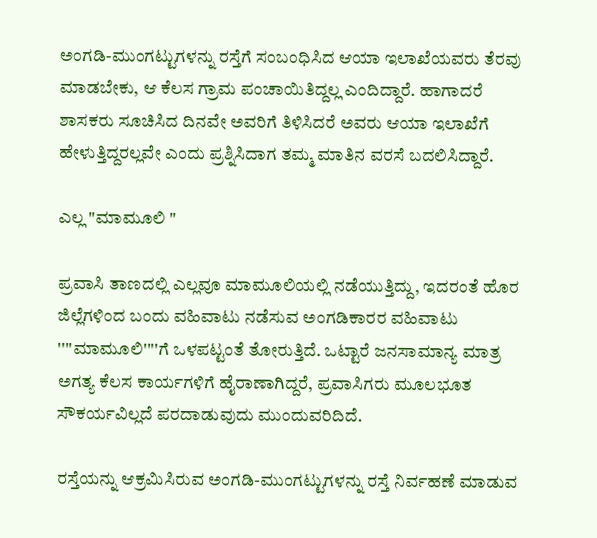ಅಂಗಡಿ-ಮುಂಗಟ್ಟುಗಳನ್ನು ರಸ್ತೆಗೆ ಸಂಬಂಧಿಸಿದ ಆಯಾ ಇಲಾಖೆಯವರು ತೆರವು ಮಾಡಬೇಕು, ಆ ಕೆಲಸ ಗ್ರಾಮ ಪಂಚಾಯಿತಿದ್ದಲ್ಲ ಎಂದಿದ್ದಾರೆ. ಹಾಗಾದರೆ ಶಾಸಕರು ಸೂಚಿಸಿದ ದಿನವೇ ಅವರಿಗೆ ತಿಳಿಸಿದರೆ ಅವರು ಆಯಾ ಇಲಾಖೆಗೆ ಹೇಳುತ್ತಿದ್ದರಲ್ಲವೇ ಎಂದು ಪ್ರಶ್ನಿಸಿದಾಗ ತಮ್ಮ ಮಾತಿನ ವರಸೆ ಬದಲಿಸಿದ್ದಾರೆ.

ಎಲ್ಲ "ಮಾಮೂಲಿ "

ಪ್ರವಾಸಿ ತಾಣದಲ್ಲಿ ಎಲ್ಲವೂ ಮಾಮೂಲಿಯಲ್ಲಿ ನಡೆಯುತ್ತಿದ್ದು, ಇದರಂತೆ ಹೊರ ಜಿಲ್ಲೆಗಳಿಂದ ಬಂದು ವಹಿವಾಟು ನಡೆಸುವ ಅಂಗಡಿಕಾರರ ವಹಿವಾಟು ''''ಮಾಮೂಲಿ''''ಗೆ ಒಳಪಟ್ಟಂತೆ ತೋರುತ್ತಿದೆ. ಒಟ್ಟಾರೆ ಜನಸಾಮಾನ್ಯ ಮಾತ್ರ ಅಗತ್ಯ ಕೆಲಸ ಕಾರ್ಯಗಳಿಗೆ ಹೈರಾಣಾಗಿದ್ದರೆ, ಪ್ರವಾಸಿಗರು ಮೂಲಭೂತ ಸೌಕರ್ಯವಿಲ್ಲದೆ ಪರದಾಡುವುದು ಮುಂದುವರಿದಿದೆ.

ರಸ್ತೆಯನ್ನು ಆಕ್ರಮಿಸಿರುವ ಅಂಗಡಿ-ಮುಂಗಟ್ಟುಗಳನ್ನು ರಸ್ತೆ ನಿರ್ವಹಣೆ ಮಾಡುವ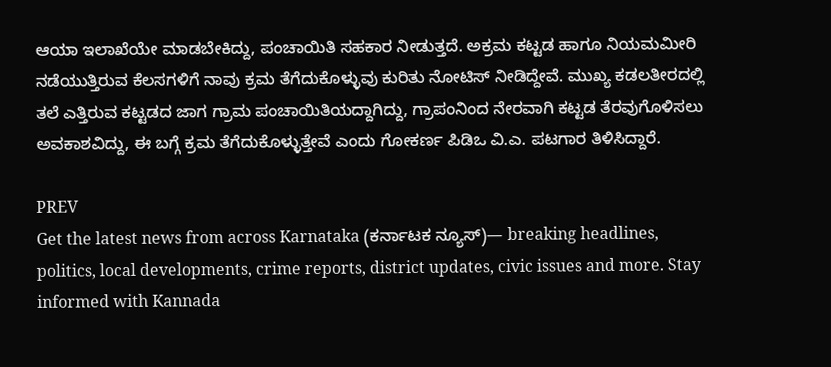ಆಯಾ ಇಲಾಖೆಯೇ ಮಾಡಬೇಕಿದ್ದು, ಪಂಚಾಯಿತಿ ಸಹಕಾರ ನೀಡುತ್ತದೆ. ಅಕ್ರಮ ಕಟ್ಟಡ ಹಾಗೂ ನಿಯಮಮೀರಿ ನಡೆಯುತ್ತಿರುವ ಕೆಲಸಗಳಿಗೆ ನಾವು ಕ್ರಮ ತೆಗೆದುಕೊಳ್ಳುವು ಕುರಿತು ನೋಟಿಸ್ ನೀಡಿದ್ದೇವೆ. ಮುಖ್ಯ ಕಡಲತೀರದಲ್ಲಿ ತಲೆ ಎತ್ತಿರುವ ಕಟ್ಟಡದ ಜಾಗ ಗ್ರಾಮ ಪಂಚಾಯಿತಿಯದ್ದಾಗಿದ್ದು, ಗ್ರಾಪಂನಿಂದ ನೇರವಾಗಿ ಕಟ್ಟಡ ತೆರವುಗೊಳಿಸಲು ಅವಕಾಶವಿದ್ದು, ಈ ಬಗ್ಗೆ ಕ್ರಮ ತೆಗೆದುಕೊಳ್ಳುತ್ತೇವೆ ಎಂದು ಗೋಕರ್ಣ ಪಿಡಿಒ ವಿ.ಎ. ಪಟಗಾರ ತಿಳಿಸಿದ್ದಾರೆ.

PREV
Get the latest news from across Karnataka (ಕರ್ನಾಟಕ ನ್ಯೂಸ್)— breaking headlines, politics, local developments, crime reports, district updates, civic issues and more. Stay informed with Kannada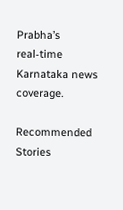Prabha’s real‑time Karnataka news coverage.

Recommended Stories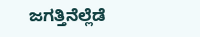ಜಗತ್ತಿನೆಲ್ಲೆಡೆ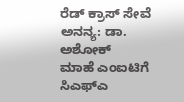ರೆಡ್ ಕ್ರಾಸ್ ಸೇವೆ ಅನನ್ಯ: ಡಾ. ಅಶೋಕ್
ಮಾಹೆ ಎಂಐಟಿಗೆ ಸಿಎಫ್‌ಎ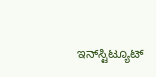ಇನ್‌ಸ್ಟಿಟ್ಯೂಟ್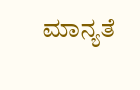ಮಾನ್ಯತೆ